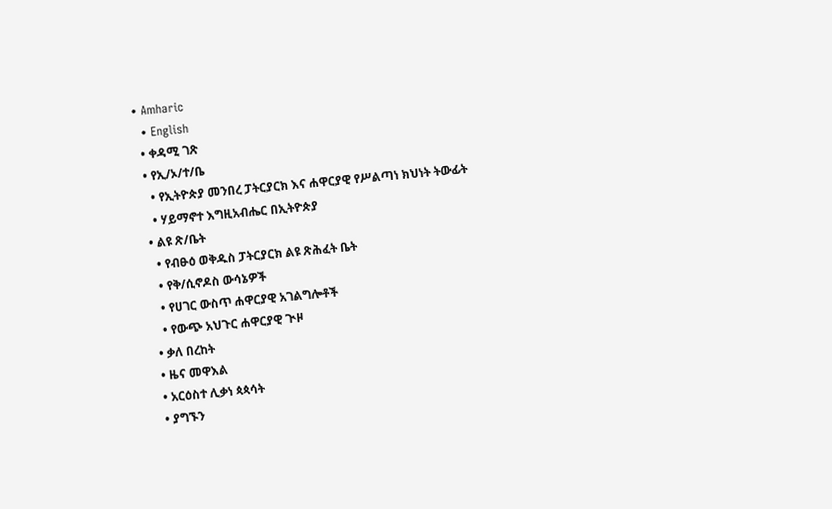• Amharic
  • English
  • ቀዳሚ ገጽ
  • የኢ/ኦ/ተ/ቤ
    • የኢትዮጵያ መንበረ ፓትርያርክ እና ሐዋርያዊ የሥልጣነ ክህነት ትውፊት
    • ሃይማኖተ እግዚአብሔር በኢትዮጵያ
  • ልዩ ጽ/ቤት
    • የብፁዕ ወቅዱስ ፓትርያርክ ልዩ ጽሕፈት ቤት
    • የቅ/ሲኖዶስ ውሳኔዎች
    • የሀገር ውስጥ ሐዋርያዊ አገልግሎቶች
    • የውጭ አህጉር ሐዋርያዊ ጒዞ
  • ቃለ በረከት
  • ዜና መዋእል
  • አርዕስተ ሊቃነ ጳጳሳት
  • ያግኙን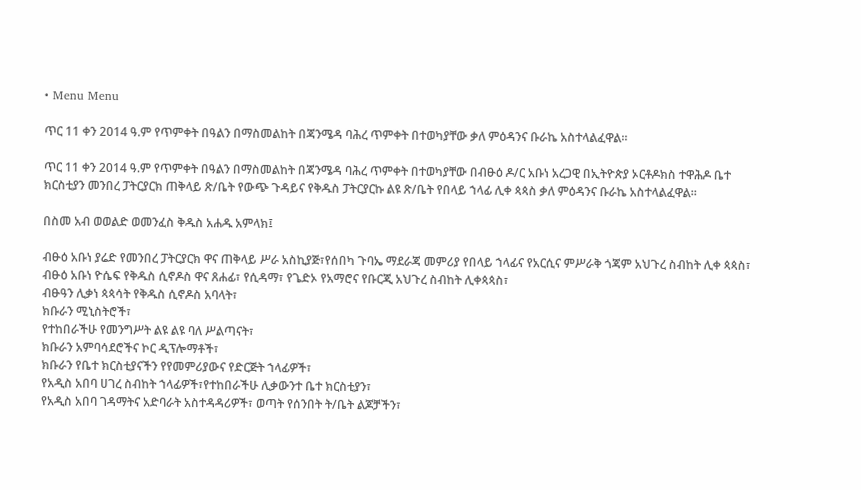• Menu Menu

ጥር 11 ቀን 2014 ዓ.ም የጥምቀት በዓልን በማስመልከት በጃንሜዳ ባሕረ ጥምቀት በተወካያቸው ቃለ ምዕዳንና ቡራኬ አስተላልፈዋል።

ጥር 11 ቀን 2014 ዓ.ም የጥምቀት በዓልን በማስመልከት በጃንሜዳ ባሕረ ጥምቀት በተወካያቸው በብፁዕ ዶ/ር አቡነ አረጋዊ በኢትዮጵያ ኦርቶዶክስ ተዋሕዶ ቤተ ክርስቲያን መንበረ ፓትርያርክ ጠቅላይ ጽ/ቤት የውጭ ጉዳይና የቅዱስ ፓትርያርኩ ልዩ ጽ/ቤት የበላይ ኀላፊ ሊቀ ጳጳስ ቃለ ምዕዳንና ቡራኬ አስተላልፈዋል።

በስመ አብ ወወልድ ወመንፈስ ቅዱስ አሐዱ አምላክ፤

ብፁዕ አቡነ ያሬድ የመንበረ ፓትርያርክ ዋና ጠቅላይ ሥራ አስኪያጅ፣የሰበካ ጉባኤ ማደራጃ መምሪያ የበላይ ኀላፊና የአርሲና ምሥራቅ ጎጃም አህጉረ ስብከት ሊቀ ጳጳስ፣
ብፁዕ አቡነ ዮሴፍ የቅዱስ ሲኖዶስ ዋና ጸሐፊ፣ የሲዳማ፣ የጌድኦ የአማሮና የቡርጂ አህጉረ ስብከት ሊቀጳጳስ፣
ብፁዓን ሊቃነ ጳጳሳት የቅዱስ ሲኖዶስ አባላት፣
ክቡራን ሚኒስትሮች፣
የተከበራችሁ የመንግሥት ልዩ ልዩ ባለ ሥልጣናት፣
ክቡራን አምባሳደሮችና ኮር ዲፕሎማቶች፣
ክቡራን የቤተ ክርስቲያናችን የየመምሪያውና የድርጅት ኀላፊዎች፣
የአዲስ አበባ ሀገረ ስብከት ኀላፊዎች፣የተከበራችሁ ሊቃውንተ ቤተ ክርስቲያን፣
የአዲስ አበባ ገዳማትና አድባራት አስተዳዳሪዎች፣ ወጣት የሰንበት ት/ቤት ልጆቻችን፣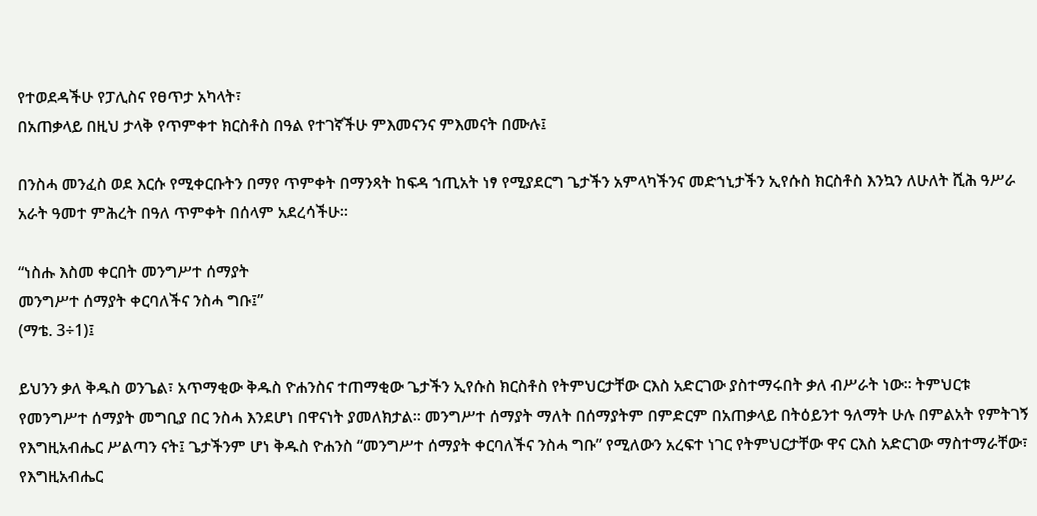የተወደዳችሁ የፓሊስና የፀጥታ አካላት፣
በአጠቃላይ በዚህ ታላቅ የጥምቀተ ክርስቶስ በዓል የተገኛችሁ ምእመናንና ምእመናት በሙሉ፤

በንስሓ መንፈስ ወደ እርሱ የሚቀርቡትን በማየ ጥምቀት በማንጻት ከፍዳ ኀጢአት ነፃ የሚያደርግ ጌታችን አምላካችንና መድኀኒታችን ኢየሱስ ክርስቶስ እንኳን ለሁለት ሺሕ ዓሥራ አራት ዓመተ ምሕረት በዓለ ጥምቀት በሰላም አደረሳችሁ።

“ነስሑ እስመ ቀርበት መንግሥተ ሰማያት
መንግሥተ ሰማያት ቀርባለችና ንስሓ ግቡ፤”
(ማቴ. 3÷1)፤

ይህንን ቃለ ቅዱስ ወንጌል፣ አጥማቂው ቅዱስ ዮሐንስና ተጠማቂው ጌታችን ኢየሱስ ክርስቶስ የትምህርታቸው ርእስ አድርገው ያስተማሩበት ቃለ ብሥራት ነው፡፡ ትምህርቱ የመንግሥተ ሰማያት መግቢያ በር ንስሓ እንደሆነ በዋናነት ያመለክታል፡፡ መንግሥተ ሰማያት ማለት በሰማያትም በምድርም በአጠቃላይ በትዕይንተ ዓለማት ሁሉ በምልአት የምትገኝ የእግዚአብሔር ሥልጣን ናት፤ ጌታችንም ሆነ ቅዱስ ዮሐንስ “መንግሥተ ሰማያት ቀርባለችና ንስሓ ግቡ” የሚለውን አረፍተ ነገር የትምህርታቸው ዋና ርእስ አድርገው ማስተማራቸው፣ የእግዚአብሔር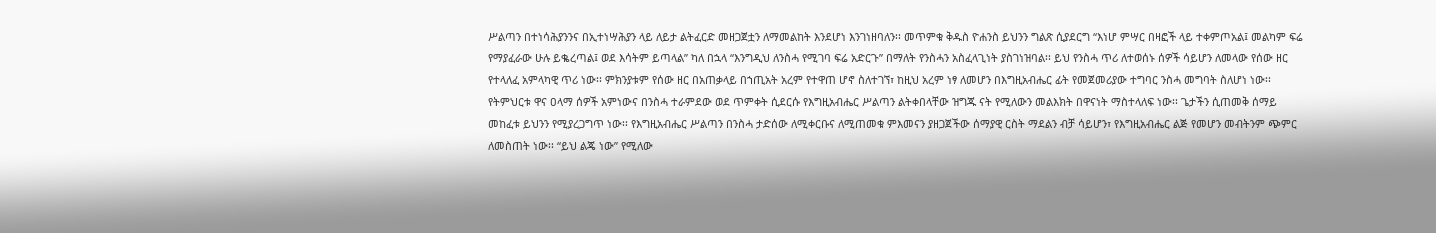ሥልጣን በተነሳሕያንንና በኢተነሣሕያን ላይ ለይታ ልትፈርድ መዘጋጀቷን ለማመልከት እንደሆነ እንገነዘባለን፡፡ መጥምቁ ቅዱስ ዮሐንስ ይህንን ግልጽ ሲያደርግ “እነሆ ምሣር በዛፎች ላይ ተቀምጦአል፤ መልካም ፍሬ የማያፈራው ሁሉ ይቈረጣል፤ ወደ እሳትም ይጣላል” ካለ በኋላ “እንግዲህ ለንስሓ የሚገባ ፍሬ አድርጉ” በማለት የንስሓን አስፈላጊነት ያስገነዝባል፡፡ ይህ የንስሓ ጥሪ ለተወሰኑ ሰዎች ሳይሆን ለመላው የሰው ዘር የተላለፈ አምላካዊ ጥሪ ነው፡፡ ምክንያቱም የሰው ዘር በአጠቃላይ በኀጢአት አረም የተዋጠ ሆኖ ስለተገኘ፣ ከዚህ አረም ነፃ ለመሆን በእግዚአብሔር ፊት የመጀመሪያው ተግባር ንስሓ መግባት ስለሆነ ነው፡፡ የትምህርቱ ዋና ዐላማ ሰዎች አምነውና በንስሓ ተራምደው ወደ ጥምቀት ሲደርሱ የእግዚአብሔር ሥልጣን ልትቀበላቸው ዝግጁ ናት የሚለውን መልእክት በዋናነት ማስተላለፍ ነው፡፡ ጌታችን ሲጠመቅ ሰማይ መከፈቱ ይህንን የሚያረጋግጥ ነው፡፡ የእግዚአብሔር ሥልጣን በንስሓ ታድሰው ለሚቀርቡና ለሚጠመቁ ምእመናን ያዘጋጀችው ሰማያዊ ርስት ማደልን ብቻ ሳይሆን፣ የእግዚአብሔር ልጅ የመሆን መብትንም ጭምር ለመስጠት ነው፡፡ “ይህ ልጄ ነው” የሚለው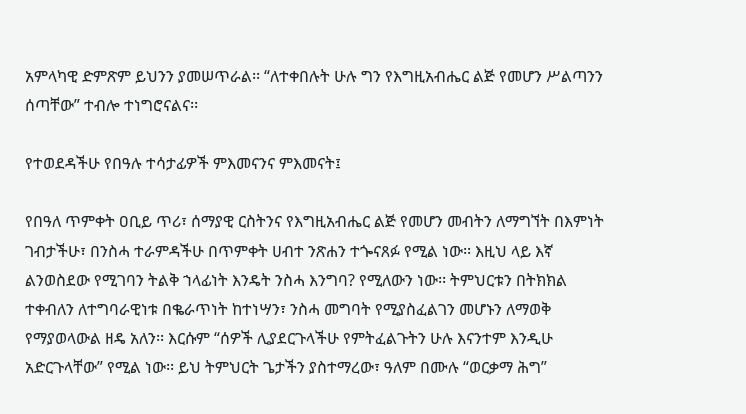አምላካዊ ድምጽም ይህንን ያመሠጥራል፡፡ “ለተቀበሉት ሁሉ ግን የእግዚአብሔር ልጅ የመሆን ሥልጣንን ሰጣቸው” ተብሎ ተነግሮናልና፡፡

የተወደዳችሁ የበዓሉ ተሳታፊዎች ምእመናንና ምእመናት፤

የበዓለ ጥምቀት ዐቢይ ጥሪ፣ ሰማያዊ ርስትንና የእግዚአብሔር ልጅ የመሆን መብትን ለማግኘት በእምነት ገብታችሁ፣ በንስሓ ተራምዳችሁ በጥምቀት ሀብተ ንጽሐን ተጐናጸፉ የሚል ነው፡፡ እዚህ ላይ እኛ ልንወስደው የሚገባን ትልቅ ኀላፊነት እንዴት ንስሓ እንግባ? የሚለውን ነው፡፡ ትምህርቱን በትክክል ተቀብለን ለተግባራዊነቱ በቈራጥነት ከተነሣን፣ ንስሓ መግባት የሚያስፈልገን መሆኑን ለማወቅ የማያወላውል ዘዴ አለን፡፡ እርሱም “ሰዎች ሊያደርጉላችሁ የምትፈልጉትን ሁሉ እናንተም እንዲሁ አድርጉላቸው” የሚል ነው፡፡ ይህ ትምህርት ጌታችን ያስተማረው፣ ዓለም በሙሉ “ወርቃማ ሕግ”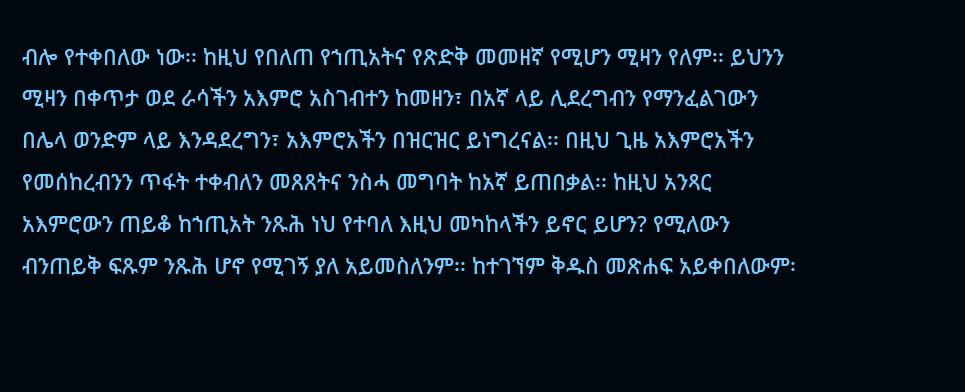ብሎ የተቀበለው ነው፡፡ ከዚህ የበለጠ የኀጢአትና የጽድቅ መመዘኛ የሚሆን ሚዛን የለም፡፡ ይህንን ሚዛን በቀጥታ ወደ ራሳችን አእምሮ አስገብተን ከመዘን፣ በአኛ ላይ ሊደረግብን የማንፈልገውን በሌላ ወንድም ላይ እንዳደረግን፣ አእምሮአችን በዝርዝር ይነግረናል፡፡ በዚህ ጊዜ አእምሮአችን የመሰከረብንን ጥፋት ተቀብለን መጸጸትና ንስሓ መግባት ከአኛ ይጠበቃል፡፡ ከዚህ አንጻር አእምሮውን ጠይቆ ከኀጢአት ንጹሕ ነህ የተባለ እዚህ መካከላችን ይኖር ይሆን? የሚለውን ብንጠይቅ ፍጹም ንጹሕ ሆኖ የሚገኝ ያለ አይመስለንም፡፡ ከተገኘም ቅዱስ መጽሐፍ አይቀበለውም፡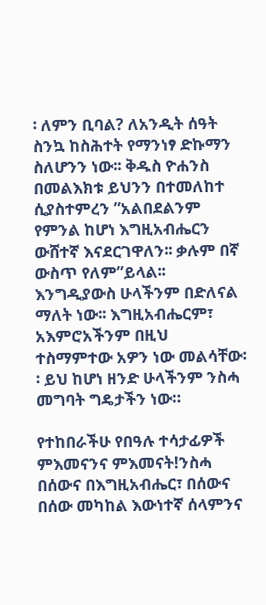፡ ለምን ቢባል? ለአንዲት ሰዓት ስንኳ ከስሕተት የማንነፃ ድኩማን ስለሆንን ነው፡፡ ቅዱስ ዮሐንስ በመልእክቱ ይህንን በተመለከተ ሲያስተምረን ”አልበደልንም የምንል ከሆነ እግዚአብሔርን ውሸተኛ እናደርገዋለን፡፡ ቃሉም በኛ ውስጥ የለም”ይላል፡፡ እንግዲያውስ ሁላችንም በድለናል ማለት ነው፡፡ እግዚአብሔርም፣ አእምሮአችንም በዚህ ተስማምተው አዎን ነው መልሳቸው፡፡ ይህ ከሆነ ዘንድ ሁላችንም ንስሓ መግባት ግዴታችን ነው።

የተከበራችሁ የበዓሉ ተሳታፊዎች ምእመናንና ምእመናት!ንስሓ በሰውና በእግዚአብሔር፣ በሰውና በሰው መካከል እውነተኛ ሰላምንና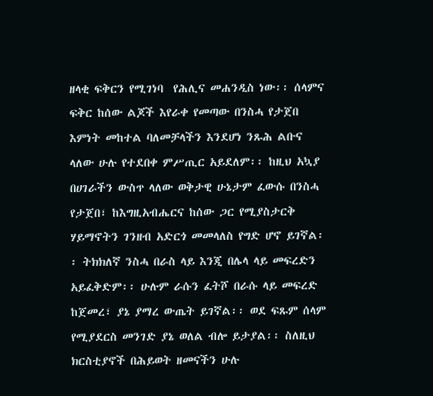ዘላቂ ፍቅርን የሚገነባ  የሕሊና መሐንዲስ ነው፡፡ ሰላምና ፍቅር ከሰው ልጆች እየራቀ የመጣው በንስሓ የታጀበ እምነት መከተል ባለመቻላችን እንደሆነ ንጹሕ ልቡና ላለው ሁሉ የተደበቀ ምሥጢር አይደለም፡፡ ከዚህ አኳያ በሀገራችን ውስጥ ላለው ወቅታዊ ሁኔታም ፈውሱ በንስሓ የታጀበ፣ ከእግዚአብሔርና ከሰው ጋር የሚያስታርቅ ሃይማኖትን ገንዘብ አድርጎ መመላለስ የግድ ሆኖ ይገኛል፡፡ ትክክለኛ ንስሓ በራስ ላይ እንጂ በሌላ ላይ መፍረድን አይፈቅድም፡፡ ሁሉም ራሱን ፈትሾ በራሱ ላይ መፍረድ ከጀመረ፣ ያኔ ያማረ ውጤት ይገኛል፡፡ ወደ ፍጹም ሰላም የሚያደርስ መንገድ ያኔ ወለል ብሎ ይታያል፡፡ ስለዚህ ክርስቲያኖች በሕይወት ዘመናችን ሁሉ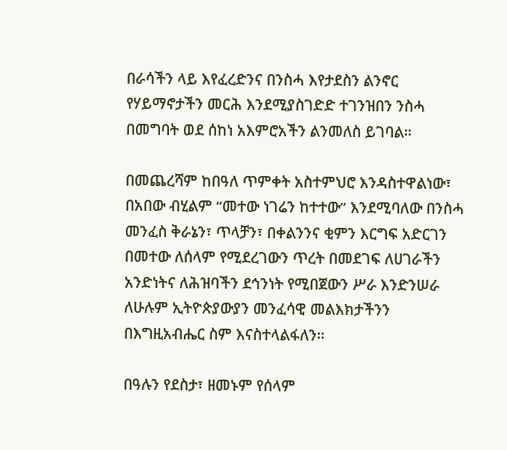በራሳችን ላይ እየፈረድንና በንስሓ እየታደስን ልንኖር የሃይማኖታችን መርሕ እንደሚያስገድድ ተገንዝበን ንስሓ በመግባት ወደ ሰከነ አእምሮአችን ልንመለስ ይገባል።

በመጨረሻም ከበዓለ ጥምቀት አስተምህሮ እንዳስተዋልነው፣ በአበው ብሂልም “መተው ነገሬን ከተተው” እንደሚባለው በንስሓ መንፈስ ቅራኔን፣ ጥላቻን፣ በቀልንንና ቂምን እርግፍ አድርገን በመተው ለሰላም የሚደረገውን ጥረት በመደገፍ ለሀገራችን አንድነትና ለሕዝባችን ደኅንነት የሚበጀውን ሥራ እንድንሠራ ለሁሉም ኢትዮጵያውያን መንፈሳዊ መልእክታችንን በእግዚአብሔር ስም እናስተላልፋለን።

በዓሉን የደስታ፣ ዘመኑም የሰላም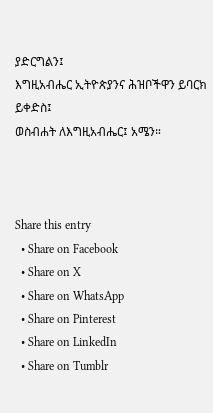ያድርግልን፤
እግዚአብሔር ኢትዮጵያንና ሕዝቦችዋን ይባርክ ይቀድስ፤
ወስብሐት ለእግዚአብሔር፤ አሜን።



Share this entry
  • Share on Facebook
  • Share on X
  • Share on WhatsApp
  • Share on Pinterest
  • Share on LinkedIn
  • Share on Tumblr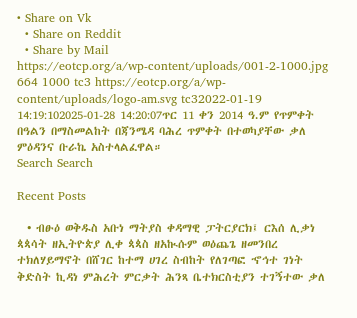• Share on Vk
  • Share on Reddit
  • Share by Mail
https://eotcp.org/a/wp-content/uploads/001-2-1000.jpg 664 1000 tc3 https://eotcp.org/a/wp-content/uploads/logo-am.svg tc32022-01-19 14:19:102025-01-28 14:20:07ጥር 11 ቀን 2014 ዓ.ም የጥምቀት በዓልን በማስመልከት በጃንሜዳ ባሕረ ጥምቀት በተወካያቸው ቃለ ምዕዳንና ቡራኬ አስተላልፈዋል።
Search Search

Recent Posts

  • ብፁዕ ወቅዱስ አቡነ ማትያስ ቀዳማዊ ፓትርያርክ፤ ርእሰ ሊቃነ ጳጳሳት ዘኢትዮጵያ ሊቀ ጳጳስ ዘአኲሱም ወዕጨጌ ዘመንበረ ተክለሃይማኖት በሸገር ከተማ ሀገረ ስብከት የለገጣፎ ኆኅተ ገነት ቅድስት ኪዳነ ምሕረት ምርቃት ሕንጻ ቤተክርስቲያን ተገኝተው ቃለ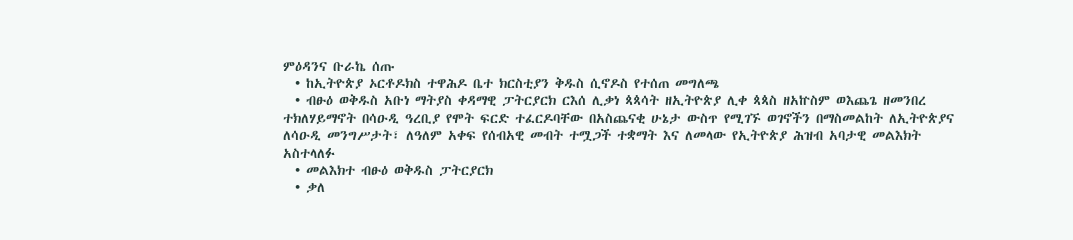ምዕዳንና ቡራኬ ሰጡ
  • ከኢትዮጵያ ኦርቶዶክስ ተዋሕዶ ቤተ ክርስቲያን ቅዱስ ሲኖዶስ የተሰጠ መግለጫ
  • ብፁዕ ወቅዱስ አቡነ ማትያስ ቀዳማዊ ፓትርያርክ ርእሰ ሊቃነ ጳጳሳት ዘኢትዮጵያ ሊቀ ጳጳስ ዘአኵስም ወእጨጌ ዘመንበረ ተክለሃይማኖት በሳዑዲ ዓረቢያ የሞት ፍርድ ተፈርዶባቸው በአስጨናቂ ሁኔታ ውስጥ የሚገኙ ወገኖችን በማስመልከት ለኢትዮጵያና ለሳዑዲ መንግሥታት፣ ለዓለም አቀፍ የሰብአዊ መብት ተሟጋች ተቋማት እና ለመላው የኢትዮጵያ ሕዝብ አባታዊ መልእክት አስተላለፉ
  • መልእክተ ብፁዕ ወቅዱስ ፓትርያርክ
  • ቃለ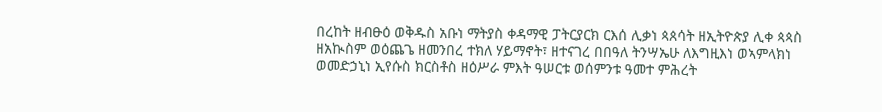በረከት ዘብፁዕ ወቅዱስ አቡነ ማትያስ ቀዳማዊ ፓትርያርክ ርእሰ ሊቃነ ጳጰሳት ዘኢትዮጵያ ሊቀ ጳጳስ ዘአኲስም ወዕጨጌ ዘመንበረ ተክለ ሃይማኖት፣ ዘተናገረ በበዓለ ትንሣኤሁ ለእግዚእነ ወኣምላክነ ወመድኃኒነ ኢየሱስ ክርስቶስ ዘዕሥራ ምእት ዓሠርቱ ወሰምንቱ ዓመተ ምሕረት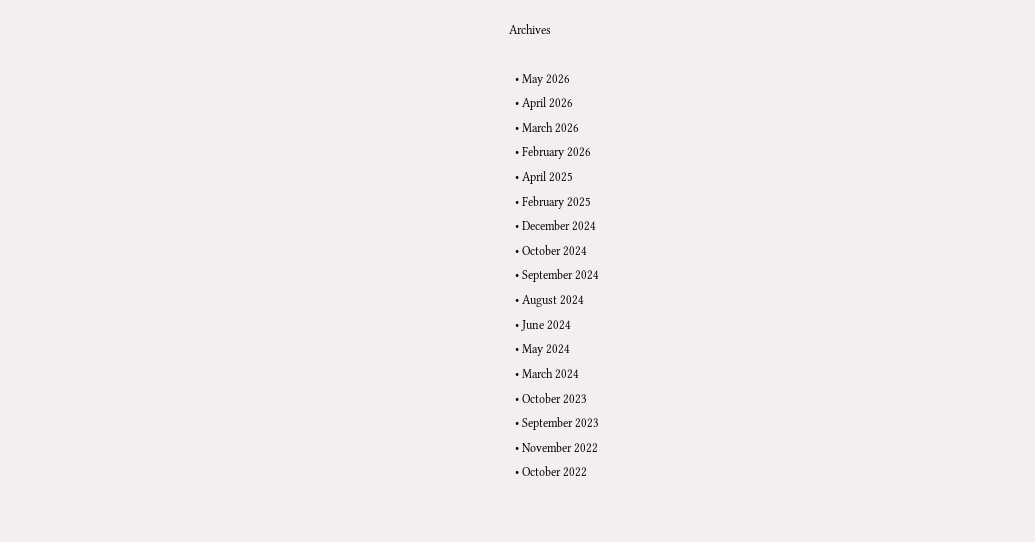Archives

  • May 2026
  • April 2026
  • March 2026
  • February 2026
  • April 2025
  • February 2025
  • December 2024
  • October 2024
  • September 2024
  • August 2024
  • June 2024
  • May 2024
  • March 2024
  • October 2023
  • September 2023
  • November 2022
  • October 2022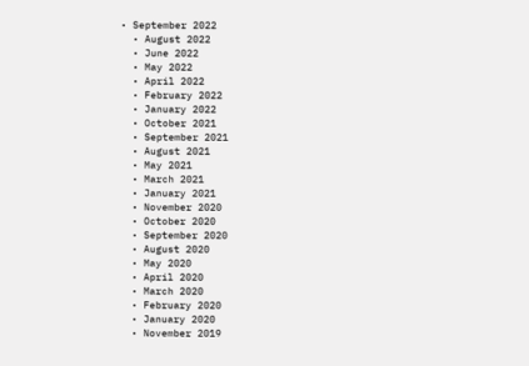• September 2022
  • August 2022
  • June 2022
  • May 2022
  • April 2022
  • February 2022
  • January 2022
  • October 2021
  • September 2021
  • August 2021
  • May 2021
  • March 2021
  • January 2021
  • November 2020
  • October 2020
  • September 2020
  • August 2020
  • May 2020
  • April 2020
  • March 2020
  • February 2020
  • January 2020
  • November 2019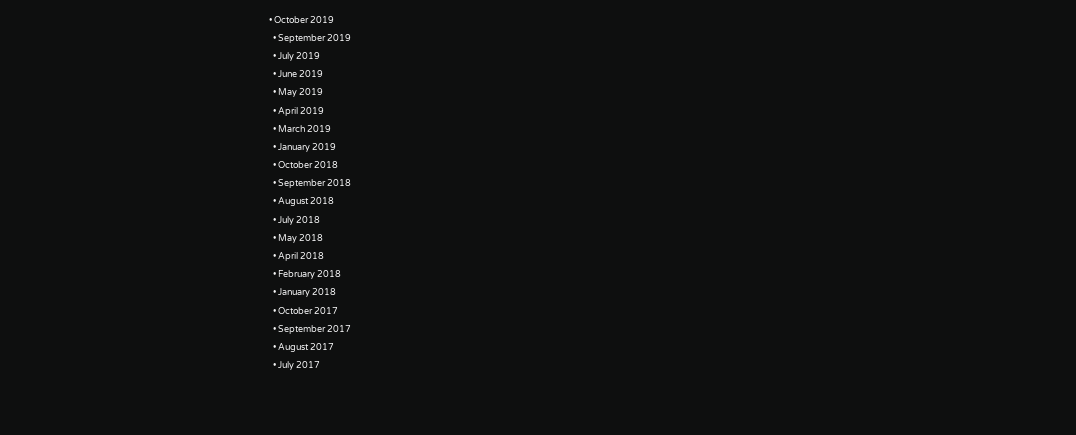• October 2019
  • September 2019
  • July 2019
  • June 2019
  • May 2019
  • April 2019
  • March 2019
  • January 2019
  • October 2018
  • September 2018
  • August 2018
  • July 2018
  • May 2018
  • April 2018
  • February 2018
  • January 2018
  • October 2017
  • September 2017
  • August 2017
  • July 2017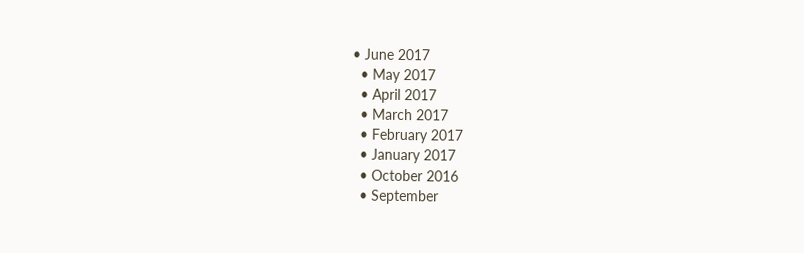• June 2017
  • May 2017
  • April 2017
  • March 2017
  • February 2017
  • January 2017
  • October 2016
  • September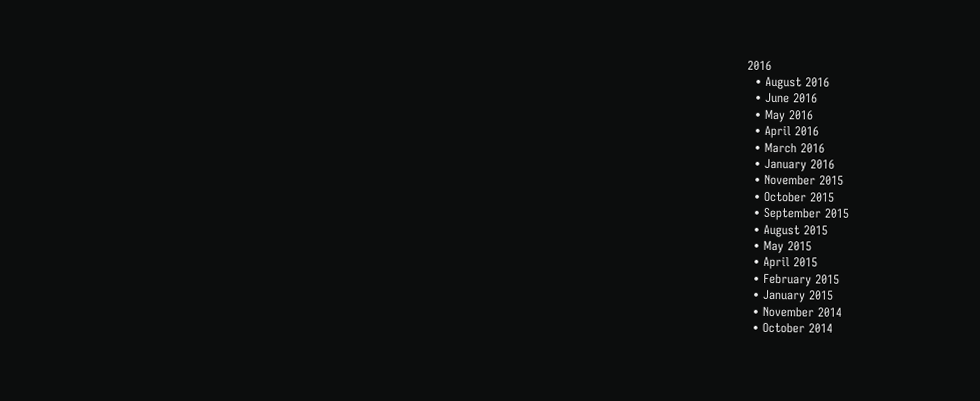2016
  • August 2016
  • June 2016
  • May 2016
  • April 2016
  • March 2016
  • January 2016
  • November 2015
  • October 2015
  • September 2015
  • August 2015
  • May 2015
  • April 2015
  • February 2015
  • January 2015
  • November 2014
  • October 2014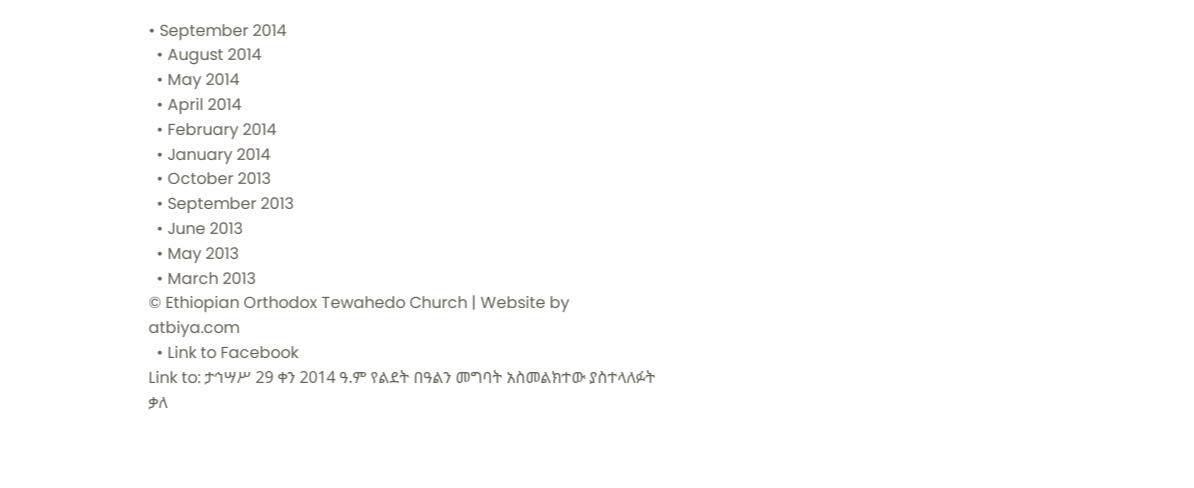• September 2014
  • August 2014
  • May 2014
  • April 2014
  • February 2014
  • January 2014
  • October 2013
  • September 2013
  • June 2013
  • May 2013
  • March 2013
© Ethiopian Orthodox Tewahedo Church | Website by atbiya.com
  • Link to Facebook
Link to: ታኅሣሥ 29 ቀን 2014 ዓ.ም የልደት በዓልን መግባት አስመልክተው ያስተላለፉት ቃለ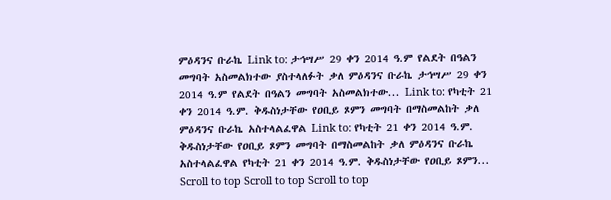ምዕዳንና ቡራኬ Link to: ታኅሣሥ 29 ቀን 2014 ዓ.ም የልደት በዓልን መግባት አስመልክተው ያስተላለፉት ቃለ ምዕዳንና ቡራኬ ታኅሣሥ 29 ቀን 2014 ዓ.ም የልደት በዓልን መግባት አስመልክተው... Link to: የካቲት 21 ቀን 2014 ዓ.ም. ቅዱስነታቸው የዐቢይ ጾምን መግባት በማስመልከት ቃለ ምዕዳንና ቡራኬ አስተላልፈዋል Link to: የካቲት 21 ቀን 2014 ዓ.ም. ቅዱስነታቸው የዐቢይ ጾምን መግባት በማስመልከት ቃለ ምዕዳንና ቡራኬ አስተላልፈዋል የካቲት 21 ቀን 2014 ዓ.ም. ቅዱስነታቸው የዐቢይ ጾምን...
Scroll to top Scroll to top Scroll to top